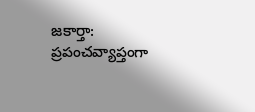జకార్తా: ప్రపంచవ్యాప్తంగా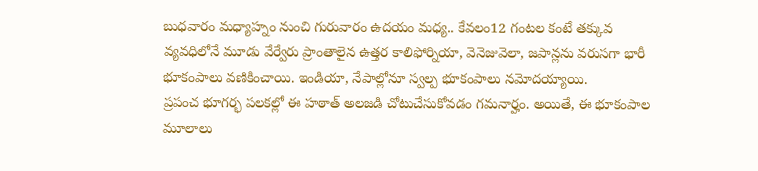బుధవారం మధ్యాహ్నం నుంచి గురువారం ఉదయం మధ్య.. కేవలం12 గంటల కంటే తక్కువ వ్యవధిలోనే మూడు వేర్వేరు ప్రాంతాలైన ఉత్తర కాలిఫోర్నియా, వెనెజువెలా, జపాన్లను వరుసగా భారీ భూకంపాలు వణికించాయి. ఇండియా, నేపాల్లోనూ స్వల్ప భూకంపాలు నమోదయ్యాయి.
ప్రపంచ భూగర్భ పలకల్లో ఈ హఠాత్ అలజడి చోటుచేసుకోవడం గమనార్హం. అయితే, ఈ భూకంపాల మూలాలు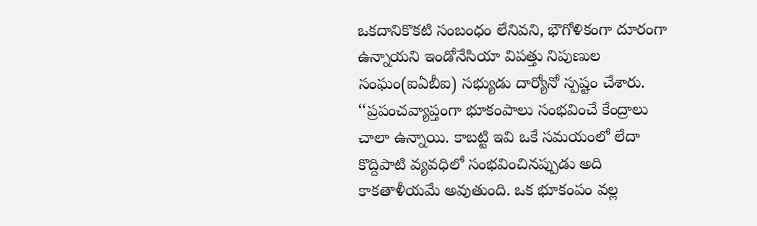ఒకదానికొకటి సంబంధం లేనివని, భౌగోళికంగా దూరంగా ఉన్నాయని ఇండోనేసియా విపత్తు నిపుణుల సంఘం(ఐఏబీఐ) సభ్యుడు దార్యోనో స్పష్టం చేశారు.
‘‘ప్రపంచవ్యాప్తంగా భూకంపాలు సంభవించే కేంద్రాలు చాలా ఉన్నాయి. కాబట్టి ఇవి ఒకే సమయంలో లేదా కొద్దిపాటి వ్యవధిలో సంభవించినప్పుడు అది కాకతాళీయమే అవుతుంది. ఒక భూకంపం వల్ల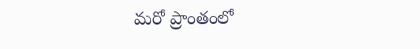మరో ప్రాంతంలో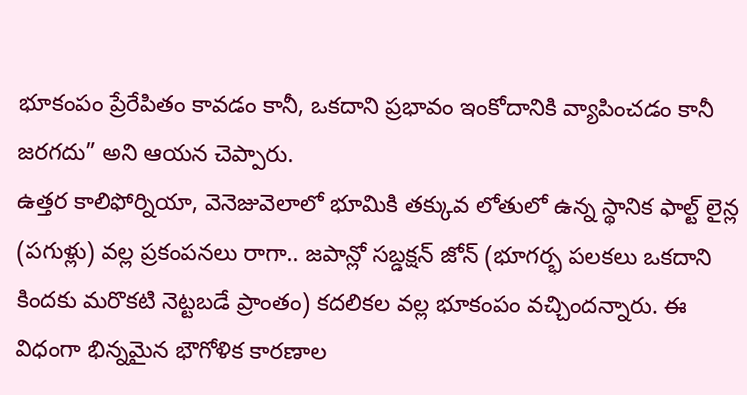భూకంపం ప్రేరేపితం కావడం కానీ, ఒకదాని ప్రభావం ఇంకోదానికి వ్యాపించడం కానీ జరగదు” అని ఆయన చెప్పారు.
ఉత్తర కాలిఫోర్నియా, వెనెజువెలాలో భూమికి తక్కువ లోతులో ఉన్న స్థానిక ఫాల్ట్ లైన్ల (పగుళ్లు) వల్ల ప్రకంపనలు రాగా.. జపాన్లో సబ్డక్షన్ జోన్ (భూగర్భ పలకలు ఒకదాని కిందకు మరొకటి నెట్టబడే ప్రాంతం) కదలికల వల్ల భూకంపం వచ్చిందన్నారు. ఈ విధంగా భిన్నమైన భౌగోళిక కారణాల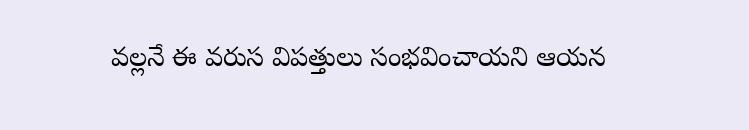వల్లనే ఈ వరుస విపత్తులు సంభవించాయని ఆయన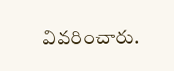వివరించారు.